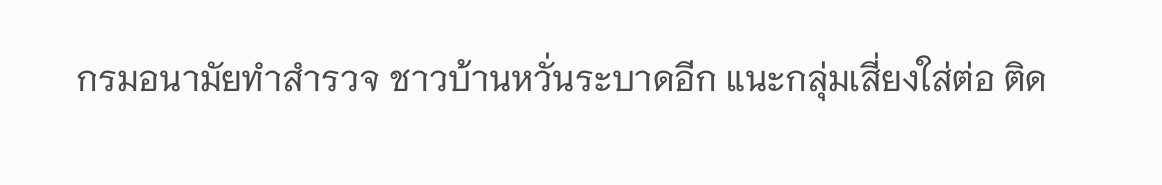กรมอนามัยทำสำรวจ ชาวบ้านหวั่นระบาดอีก แนะกลุ่มเสี่ยงใส่ต่อ ติด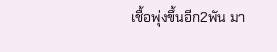เชื้อพุ่งขึ้นอีก2พัน มา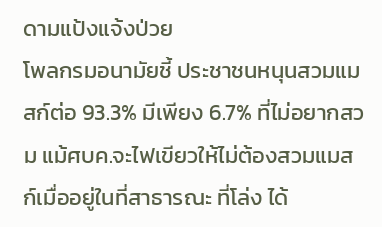ดามแป้งแจ้งป่วย
โพลกรมอนามัยชี้ ประชาชนหนุนสวมแมสก์ต่อ 93.3% มีเพียง 6.7% ที่ไม่อยากสวม แม้ศบค.จะไฟเขียวให้ไม่ต้องสวมแมสก์เมื่ออยู่ในที่สาธารณะ ที่โล่ง ได้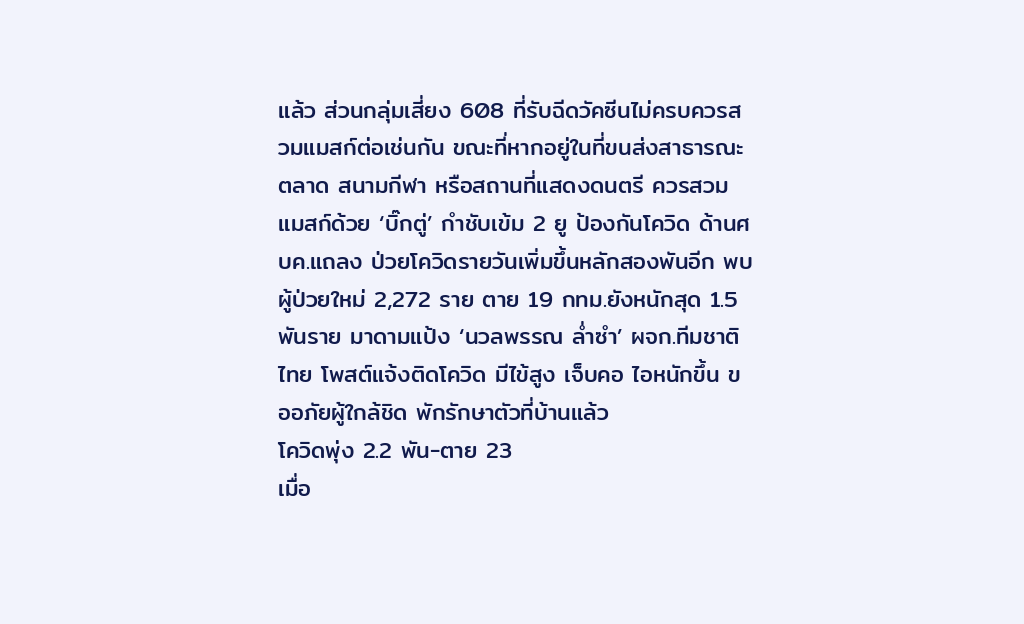แล้ว ส่วนกลุ่มเสี่ยง 608 ที่รับฉีดวัคซีนไม่ครบควรสวมแมสก์ต่อเช่นกัน ขณะที่หากอยู่ในที่ขนส่งสาธารณะ ตลาด สนามกีฬา หรือสถานที่แสดงดนตรี ควรสวมแมสก์ด้วย ‘บิ๊กตู่’ กำชับเข้ม 2 ยู ป้องกันโควิด ด้านศบค.แถลง ป่วยโควิดรายวันเพิ่มขึ้นหลักสองพันอีก พบผู้ป่วยใหม่ 2,272 ราย ตาย 19 กทม.ยังหนักสุด 1.5 พันราย มาดามแป้ง ‘นวลพรรณ ล่ำซำ’ ผจก.ทีมชาติไทย โพสต์แจ้งติดโควิด มีไข้สูง เจ็บคอ ไอหนักขึ้น ขออภัยผู้ใกล้ชิด พักรักษาตัวที่บ้านแล้ว
โควิดพุ่ง 2.2 พัน-ตาย 23
เมื่อ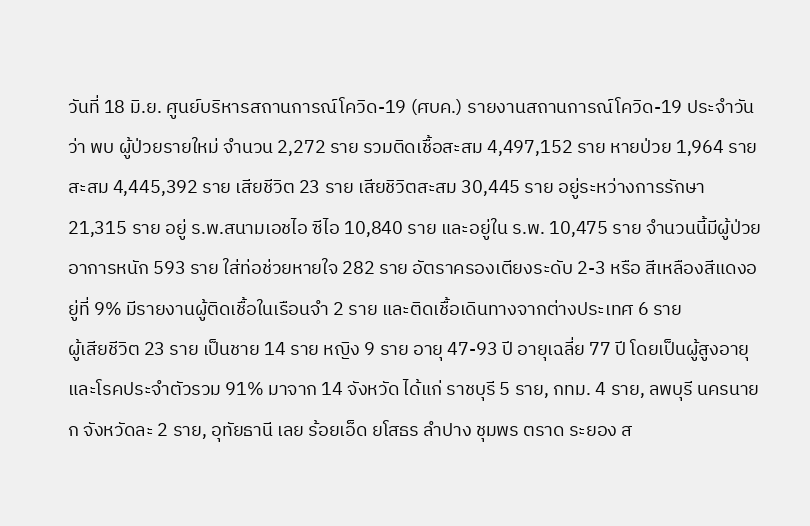วันที่ 18 มิ.ย. ศูนย์บริหารสถานการณ์โควิด-19 (ศบค.) รายงานสถานการณ์โควิด-19 ประจำวัน ว่า พบ ผู้ป่วยรายใหม่ จำนวน 2,272 ราย รวมติดเชื้อสะสม 4,497,152 ราย หายป่วย 1,964 ราย สะสม 4,445,392 ราย เสียชีวิต 23 ราย เสียชิวิตสะสม 30,445 ราย อยู่ระหว่างการรักษา 21,315 ราย อยู่ ร.พ.สนามเอชไอ ซีไอ 10,840 ราย และอยู่ใน ร.พ. 10,475 ราย จำนวนนี้มีผู้ป่วยอาการหนัก 593 ราย ใส่ท่อช่วยหายใจ 282 ราย อัตราครองเตียงระดับ 2-3 หรือ สีเหลืองสีแดงอยู่ที่ 9% มีรายงานผู้ติดเชื้อในเรือนจำ 2 ราย และติดเชื้อเดินทางจากต่างประเทศ 6 ราย
ผู้เสียชีวิต 23 ราย เป็นชาย 14 ราย หญิง 9 ราย อายุ 47-93 ปี อายุเฉลี่ย 77 ปี โดยเป็นผู้สูงอายุและโรคประจำตัวรวม 91% มาจาก 14 จังหวัด ได้แก่ ราชบุรี 5 ราย, กทม. 4 ราย, ลพบุรี นครนายก จังหวัดละ 2 ราย, อุทัยธานี เลย ร้อยเอ็ด ยโสธร ลำปาง ชุมพร ตราด ระยอง ส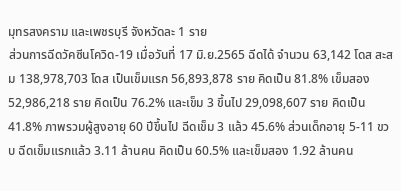มุทรสงคราม และเพชรบุรี จังหวัดละ 1 ราย
ส่วนการฉีดวัคซีนโควิด-19 เมื่อวันที่ 17 มิ.ย.2565 ฉีดได้ จำนวน 63,142 โดส สะสม 138,978,703 โดส เป็นเข็มแรก 56,893,878 ราย คิดเป็น 81.8% เข็มสอง 52,986,218 ราย คิดเป็น 76.2% และเข็ม 3 ขึ้นไป 29,098,607 ราย คิดเป็น 41.8% ภาพรวมผู้สูงอายุ 60 ปีขึ้นไป ฉีดเข็ม 3 แล้ว 45.6% ส่วนเด็กอายุ 5-11 ขวบ ฉีดเข็มแรกแล้ว 3.11 ล้านคน คิดเป็น 60.5% และเข็มสอง 1.92 ล้านคน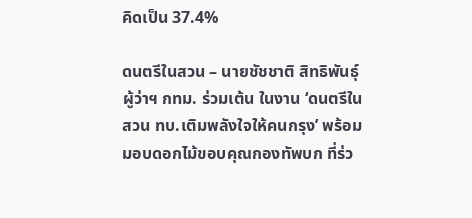คิดเป็น 37.4%

ดนตรีในสวน – นายชัชชาติ สิทธิพันธุ์ ผู้ว่าฯ กทม. ร่วมเต้น ในงาน ‘ดนตรีในสวน ทบ.เติมพลังใจให้คนกรุง’ พร้อมมอบดอกไม้ขอบคุณกองทัพบก ที่ร่ว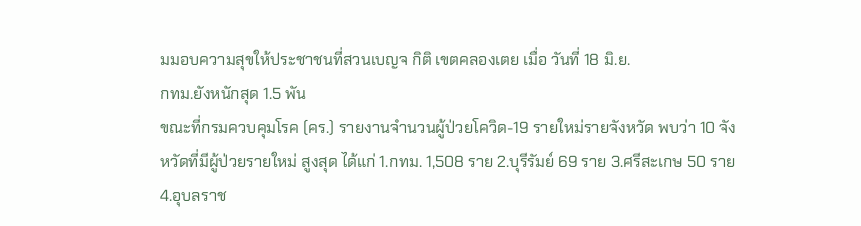มมอบความสุขให้ประชาชนที่สวนเบญจ กิติ เขตคลองเตย เมื่อ วันที่ 18 มิ.ย.
กทม.ยังหนักสุด 1.5 พัน
ขณะที่กรมควบคุมโรค (คร.) รายงานจำนวนผู้ป่วยโควิด-19 รายใหม่รายจังหวัด พบว่า 10 จังหวัดที่มีผู้ป่วยรายใหม่ สูงสุด ได้แก่ 1.กทม. 1,508 ราย 2.บุรีรัมย์ 69 ราย 3.ศรีสะเกษ 50 ราย 4.อุบลราช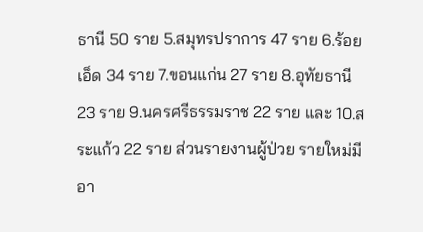ธานี 50 ราย 5.สมุทรปราการ 47 ราย 6.ร้อยเอ็ด 34 ราย 7.ขอนแก่น 27 ราย 8.อุทัยธานี 23 ราย 9.นครศรีธรรมราช 22 ราย และ 10.สระแก้ว 22 ราย ส่วนรายงานผู้ป่วย รายใหม่มีอา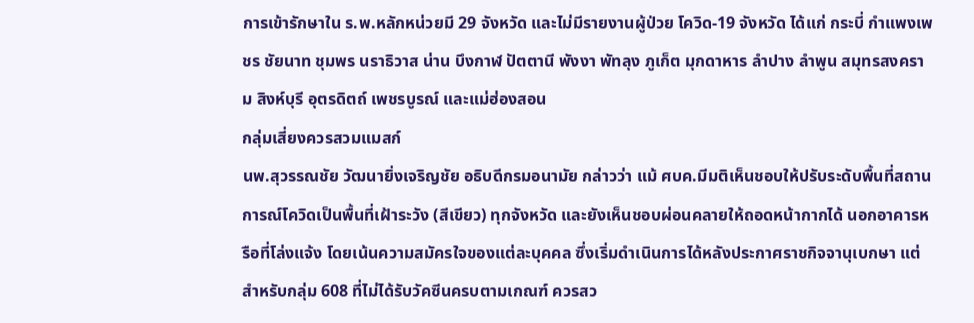การเข้ารักษาใน ร.พ.หลักหน่วยมี 29 จังหวัด และไม่มีรายงานผู้ป่วย โควิด-19 จังหวัด ได้แก่ กระบี่ กำแพงเพชร ชัยนาท ชุมพร นราธิวาส น่าน บึงกาฬ ปัตตานี พังงา พัทลุง ภูเก็ต มุกดาหาร ลำปาง ลำพูน สมุทรสงคราม สิงห์บุรี อุตรดิตถ์ เพชรบูรณ์ และแม่ฮ่องสอน
กลุ่มเสี่ยงควรสวมแมสก์
นพ.สุวรรณชัย วัฒนายิ่งเจริญชัย อธิบดีกรมอนามัย กล่าวว่า แม้ ศบค.มีมติเห็นชอบให้ปรับระดับพื้นที่สถานการณ์โควิดเป็นพื้นที่เฝ้าระวัง (สีเขียว) ทุกจังหวัด และยังเห็นชอบผ่อนคลายให้ถอดหน้ากากได้ นอกอาคารหรือที่โล่งแจ้ง โดยเน้นความสมัครใจของแต่ละบุคคล ซึ่งเริ่มดำเนินการได้หลังประกาศราชกิจจานุเบกษา แต่สำหรับกลุ่ม 608 ที่ไม่ได้รับวัคซีนครบตามเกณฑ์ ควรสว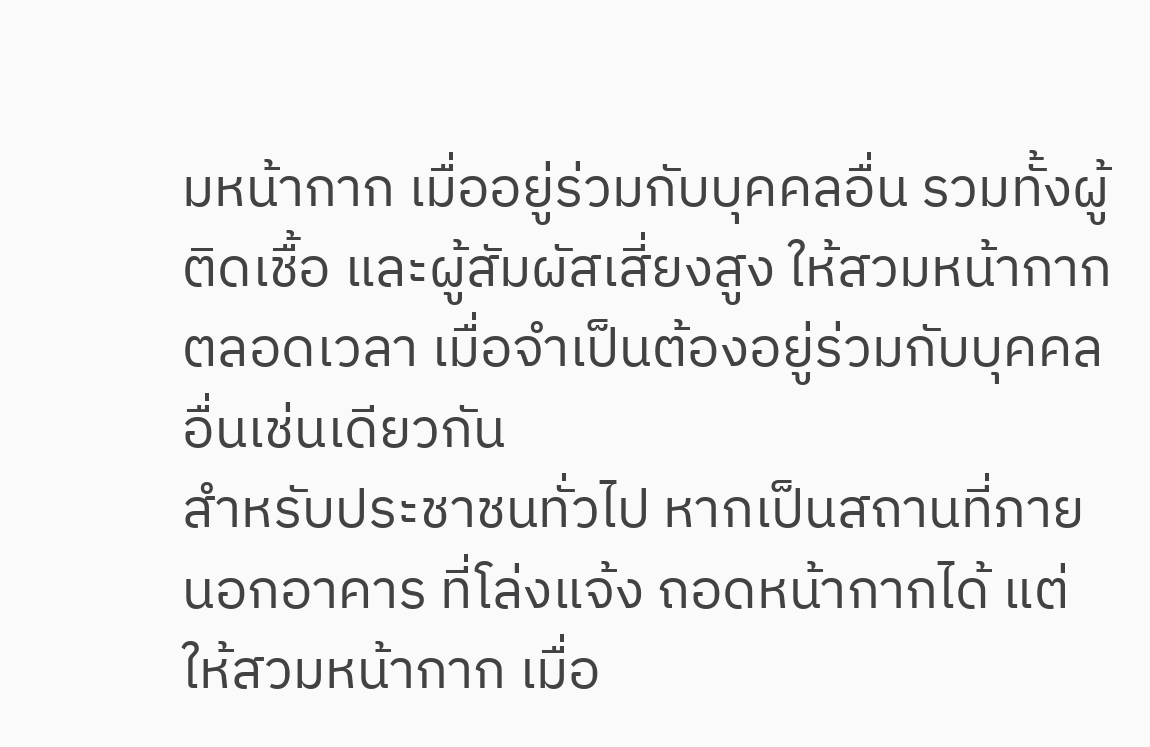มหน้ากาก เมื่ออยู่ร่วมกับบุคคลอื่น รวมทั้งผู้ติดเชื้อ และผู้สัมผัสเสี่ยงสูง ให้สวมหน้ากากตลอดเวลา เมื่อจำเป็นต้องอยู่ร่วมกับบุคคลอื่นเช่นเดียวกัน
สำหรับประชาชนทั่วไป หากเป็นสถานที่ภายนอกอาคาร ที่โล่งแจ้ง ถอดหน้ากากได้ แต่ให้สวมหน้ากาก เมื่อ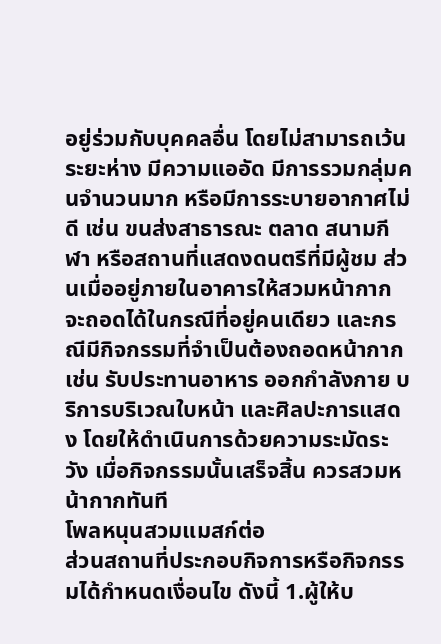อยู่ร่วมกับบุคคลอื่น โดยไม่สามารถเว้นระยะห่าง มีความแออัด มีการรวมกลุ่มคนจำนวนมาก หรือมีการระบายอากาศไม่ดี เช่น ขนส่งสาธารณะ ตลาด สนามกีฬา หรือสถานที่แสดงดนตรีที่มีผู้ชม ส่วนเมื่ออยู่ภายในอาคารให้สวมหน้ากาก จะถอดได้ในกรณีที่อยู่คนเดียว และกรณีมีกิจกรรมที่จำเป็นต้องถอดหน้ากาก เช่น รับประทานอาหาร ออกกำลังกาย บริการบริเวณใบหน้า และศิลปะการแสดง โดยให้ดำเนินการด้วยความระมัดระวัง เมื่อกิจกรรมนั้นเสร็จสิ้น ควรสวมหน้ากากทันที
โพลหนุนสวมแมสก์ต่อ
ส่วนสถานที่ประกอบกิจการหรือกิจกรรมได้กำหนดเงื่อนไข ดังนี้ 1.ผู้ให้บ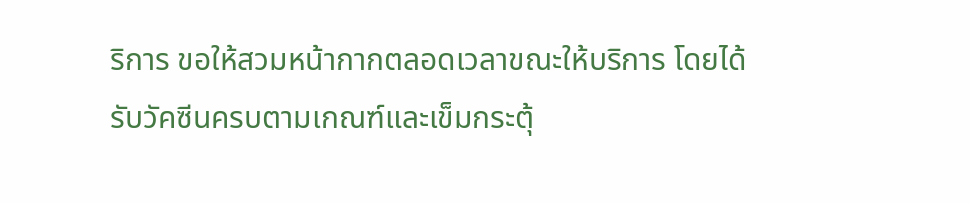ริการ ขอให้สวมหน้ากากตลอดเวลาขณะให้บริการ โดยได้รับวัคซีนครบตามเกณฑ์และเข็มกระตุ้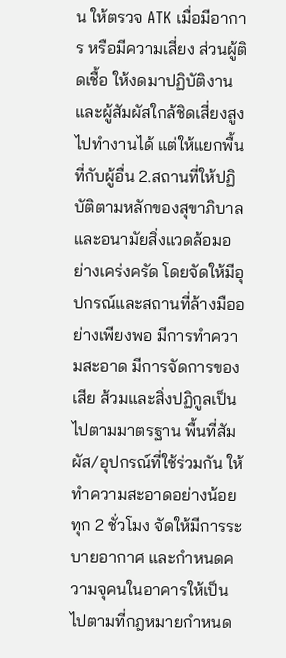น ให้ตรวจ ATK เมื่อมีอาการ หรือมีความเสี่ยง ส่วนผู้ติดเชื้อ ให้งดมาปฏิบัติงาน และผู้สัมผัสใกล้ชิดเสี่ยงสูงไปทำงานได้ แต่ให้แยกพื้นที่กับผู้อื่น 2.สถานที่ให้ปฏิบัติตามหลักของสุขาภิบาล และอนามัยสิ่งแวดล้อมอย่างเคร่งครัด โดยจัดให้มีอุปกรณ์และสถานที่ล้างมืออย่างเพียงพอ มีการทำความสะอาด มีการจัดการของเสีย ส้วมและสิ่งปฏิกูลเป็นไปตามมาตรฐาน พื้นที่สัมผัส/อุปกรณ์ที่ใช้ร่วมกัน ให้ทำความสะอาดอย่างน้อยทุก 2 ชั่วโมง จัดให้มีการระบายอากาศ และกำหนดความจุคนในอาคารให้เป็นไปตามที่กฎหมายกำหนด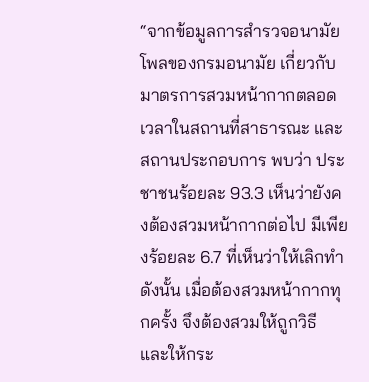“จากข้อมูลการสำรวจอนามัยโพลของกรมอนามัย เกี่ยวกับมาตรการสวมหน้ากากตลอดเวลาในสถานที่สาธารณะ และสถานประกอบการ พบว่า ประชาชนร้อยละ 93.3 เห็นว่ายังคงต้องสวมหน้ากากต่อไป มีเพียงร้อยละ 6.7 ที่เห็นว่าให้เลิกทำ ดังนั้น เมื่อต้องสวมหน้ากากทุกครั้ง จึงต้องสวมให้ถูกวิธี และให้กระ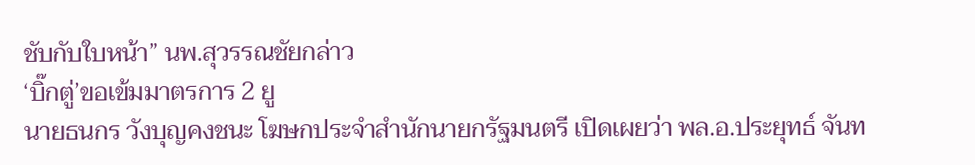ชับกับใบหน้า” นพ.สุวรรณชัยกล่าว
‘บิ๊กตู่’ขอเข้มมาตรการ 2 ยู
นายธนกร วังบุญคงชนะ โฆษกประจำสำนักนายกรัฐมนตรี เปิดเผยว่า พล.อ.ประยุทธ์ จันท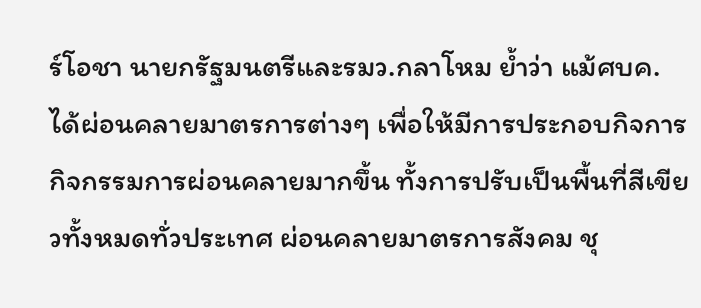ร์โอชา นายกรัฐมนตรีและรมว.กลาโหม ย้ำว่า แม้ศบค. ได้ผ่อนคลายมาตรการต่างๆ เพื่อให้มีการประกอบกิจการ กิจกรรมการผ่อนคลายมากขึ้น ทั้งการปรับเป็นพื้นที่สีเขียวทั้งหมดทั่วประเทศ ผ่อนคลายมาตรการสังคม ชุ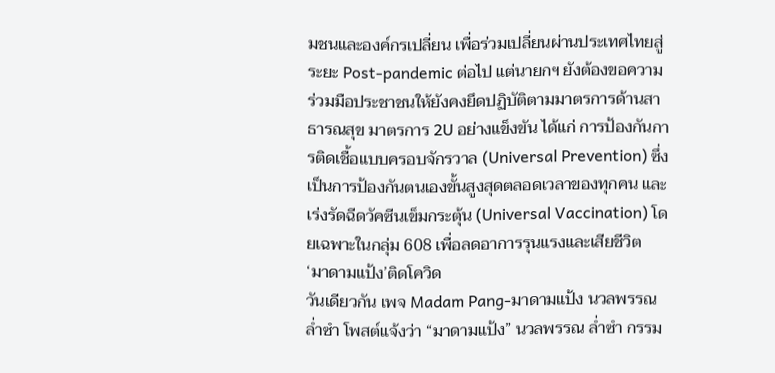มชนและองค์กรเปลี่ยน เพื่อร่วมเปลี่ยนผ่านประเทศไทยสู่ระยะ Post-pandemic ต่อไป แต่นายกฯ ยังต้องขอความร่วมมือประชาชนให้ยังคงยึดปฏิบัติตามมาตรการด้านสาธารณสุข มาตรการ 2U อย่างแข็งขัน ได้แก่ การป้องกันการติดเชื้อแบบครอบจักรวาล (Universal Prevention) ซึ่งเป็นการป้องกันตนเองขั้นสูงสุดตลอดเวลาของทุกคน และเร่งรัดฉีดวัคซีนเข็มกระตุ้น (Universal Vaccination) โดยเฉพาะในกลุ่ม 608 เพื่อลดอาการรุนแรงและเสียชีวิต
‘มาดามแป้ง’ติดโควิด
วันเดียวกัน เพจ Madam Pang-มาดามแป้ง นวลพรรณ ล่ำซำ โพสต์แจ้งว่า “มาดามแป้ง” นวลพรรณ ล่ำซำ กรรม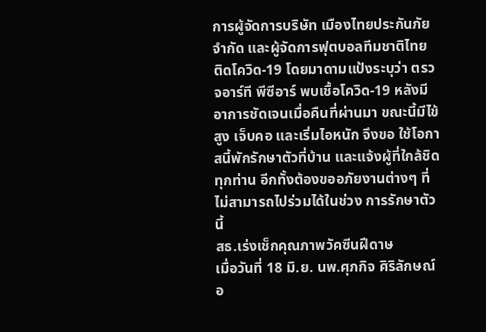การผู้จัดการบริษัท เมืองไทยประกันภัย จำกัด และผู้จัดการฟุตบอลทีมชาติไทย ติดโควิด-19 โดยมาดามแป้งระบุว่า ตรวจอาร์ที พีซีอาร์ พบเชื้อโควิด-19 หลังมีอาการชัดเจนเมื่อคืนที่ผ่านมา ขณะนี้มีไข้สูง เจ็บคอ และเริ่มไอหนัก จึงขอ ใช้โอกาสนี้พักรักษาตัวที่บ้าน และแจ้งผู้ที่ใกล้ชิดทุกท่าน อีกทั้งต้องขออภัยงานต่างๆ ที่ไม่สามารถไปร่วมได้ในช่วง การรักษาตัวนี้
สธ.เร่งเช็กคุณภาพวัคซีนฝีดาษ
เมื่อวันที่ 18 มิ.ย. นพ.ศุภกิจ ศิริลักษณ์ อ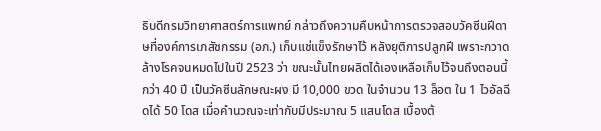ธิบดีกรมวิทยาศาสตร์การแพทย์ กล่าวถึงความคืบหน้าการตรวจสอบวัคซีนฝีดาษที่องค์การเภสัชกรรม (อภ.) เก็บแช่แข็งรักษาไว้ หลังยุติการปลูกฝี เพราะกวาดล้างโรคจนหมดไปในปี 2523 ว่า ขณะนั้นไทยผลิตได้เองเหลือเก็บไว้จนถึงตอนนี้กว่า 40 ปี เป็นวัคซีนลักษณะผง มี 10,000 ขวด ในจำนวน 13 ล็อต ใน 1 ไวอัลฉีดได้ 50 โดส เมื่อคำนวณจะเท่ากับมีประมาณ 5 แสนโดส เบื้องต้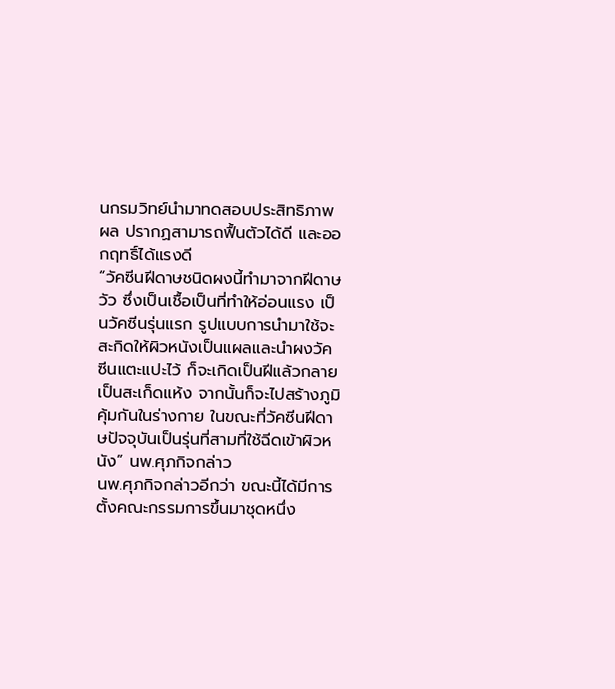นกรมวิทย์นำมาทดสอบประสิทธิภาพผล ปรากฏสามารถฟื้นตัวได้ดี และออกฤทธิ์ได้แรงดี
“วัคซีนฝีดาษชนิดผงนี้ทำมาจากฝีดาษวัว ซึ่งเป็นเชื้อเป็นที่ทำให้อ่อนแรง เป็นวัคซีนรุ่นแรก รูปแบบการนำมาใช้จะสะกิดให้ผิวหนังเป็นแผลและนำผงวัคซีนแตะแปะไว้ ก็จะเกิดเป็นฝีแล้วกลายเป็นสะเก็ดแห้ง จากนั้นก็จะไปสร้างภูมิคุ้มกันในร่างกาย ในขณะที่วัคซีนฝีดาษปัจจุบันเป็นรุ่นที่สามที่ใช้ฉีดเข้าผิวหนัง” นพ.ศุภกิจกล่าว
นพ.ศุภกิจกล่าวอีกว่า ขณะนี้ได้มีการตั้งคณะกรรมการขึ้นมาชุดหนึ่ง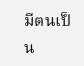มีตนเป็น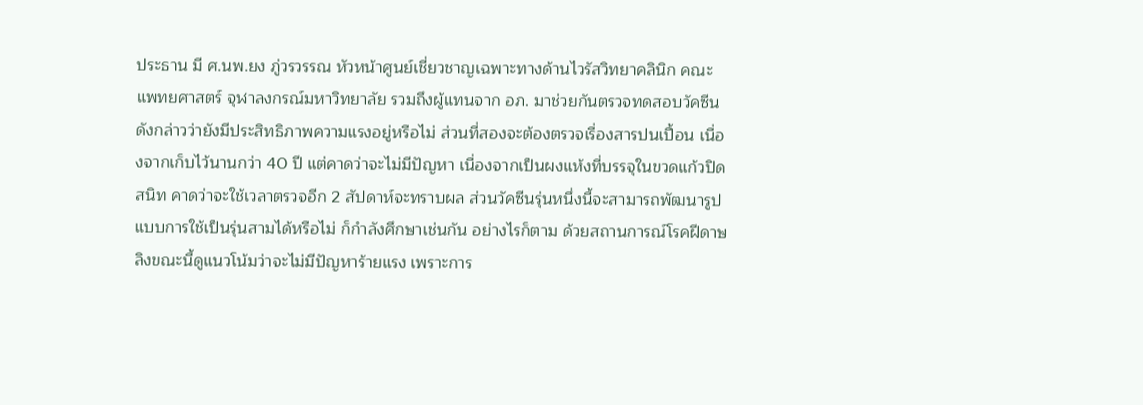ประธาน มี ศ.นพ.ยง ภู่วรวรรณ หัวหน้าศูนย์เชี่ยวชาญเฉพาะทางด้านไวรัสวิทยาคลินิก คณะแพทยศาสตร์ จุฬาลงกรณ์มหาวิทยาลัย รวมถึงผู้แทนจาก อภ. มาช่วยกันตรวจทดสอบวัคซีนดังกล่าวว่ายังมีประสิทธิภาพความแรงอยู่หรือไม่ ส่วนที่สองจะต้องตรวจเรื่องสารปนเปื้อน เนื่องจากเก็บไว้นานกว่า 40 ปี แต่คาดว่าจะไม่มีปัญหา เนื่องจากเป็นผงแห้งที่บรรจุในขวดแก้วปิดสนิท คาดว่าจะใช้เวลาตรวจอีก 2 สัปดาห์จะทราบผล ส่วนวัคซีนรุ่นหนึ่งนี้จะสามารถพัฒนารูปแบบการใช้เป็นรุ่นสามได้หรือไม่ ก็กำลังศึกษาเช่นกัน อย่างไรก็ตาม ด้วยสถานการณ์โรคฝีดาษลิงขณะนี้ดูแนวโน้มว่าจะไม่มีปัญหาร้ายแรง เพราะการ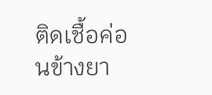ติดเชื้อค่อนข้างยา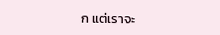ก แต่เราจะ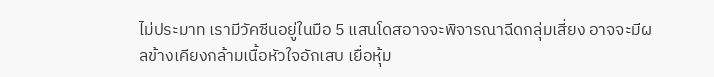ไม่ประมาท เรามีวัคซีนอยู่ในมือ 5 แสนโดสอาจจะพิจารณาฉีดกลุ่มเสี่ยง อาจจะมีผลข้างเคียงกล้ามเนื้อหัวใจอักเสบ เยื่อหุ้ม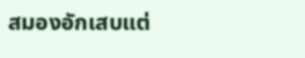สมองอักเสบแต่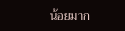น้อยมาก